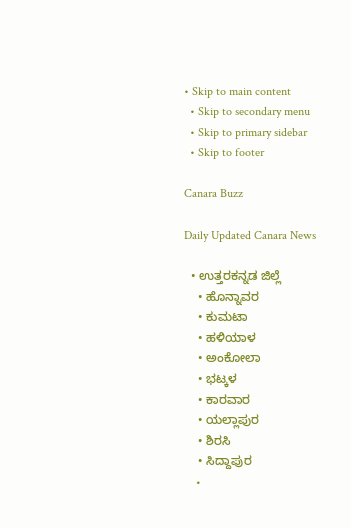• Skip to main content
  • Skip to secondary menu
  • Skip to primary sidebar
  • Skip to footer

Canara Buzz

Daily Updated Canara News

  • ಉತ್ತರಕನ್ನಡ ಜಿಲ್ಲೆ
    • ಹೊನ್ನಾವರ
    • ಕುಮಟಾ
    • ಹಳಿಯಾಳ
    • ಅಂಕೋಲಾ
    • ಭಟ್ಕಳ
    • ಕಾರವಾರ
    • ಯಲ್ಲಾಪುರ
    • ಶಿರಸಿ
    • ಸಿದ್ದಾಪುರ
    •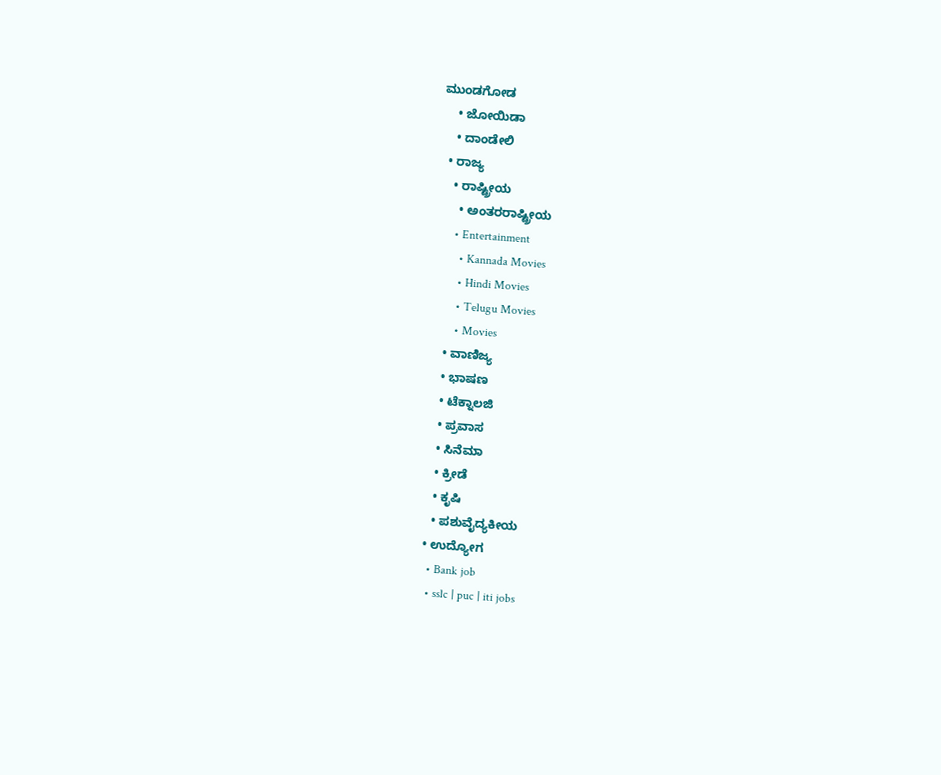ಮುಂಡಗೋಡ
    • ಜೋಯಿಡಾ
    • ದಾಂಡೇಲಿ
  • ರಾಜ್ಯ
    • ರಾಷ್ಟ್ರೀಯ
      • ಅಂತರರಾಷ್ಟ್ರೀಯ
      • Entertainment
        • Kannada Movies
        • Hindi Movies
        • Telugu Movies
        • Movies
    • ವಾಣಿಜ್ಯ
    • ಭಾಷಣ
    • ಟೆಕ್ನಾಲಜಿ
    • ಪ್ರವಾಸ
    • ಸಿನೆಮಾ
    • ಕ್ರೀಡೆ
    • ಕೃಷಿ
    • ಪಶುವೈದ್ಯಕೀಯ
  • ಉದ್ಯೋಗ
    • Bank job
    • sslc | puc | iti jobs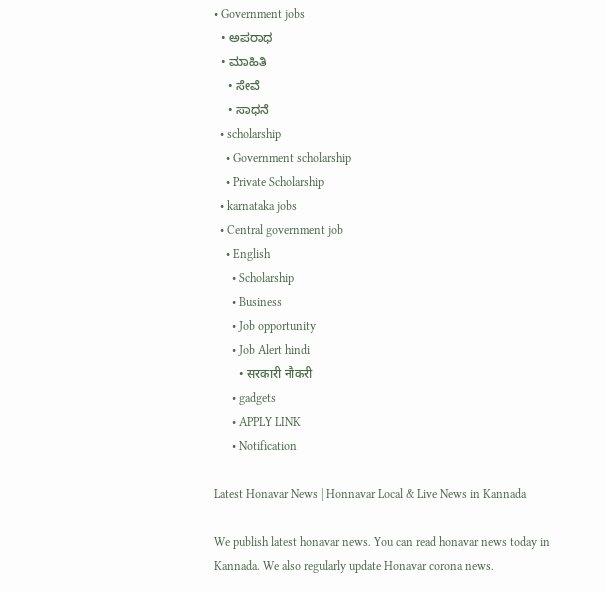• Government jobs
  • ಅಪರಾಧ
  • ಮಾಹಿತಿ
    • ಸೇವೆ
    • ಸಾಧನೆ
  • scholarship
    • Government scholarship
    • Private Scholarship
  • karnataka jobs
  • Central government job
    • English
      • Scholarship
      • Business
      • Job opportunity
      • Job Alert hindi
        • सरकारी नौकरी
      • gadgets
      • APPLY LINK
      • Notification

Latest Honavar News | Honnavar Local & Live News in Kannada

We publish latest honavar news. You can read honavar news today in Kannada. We also regularly update Honavar corona news.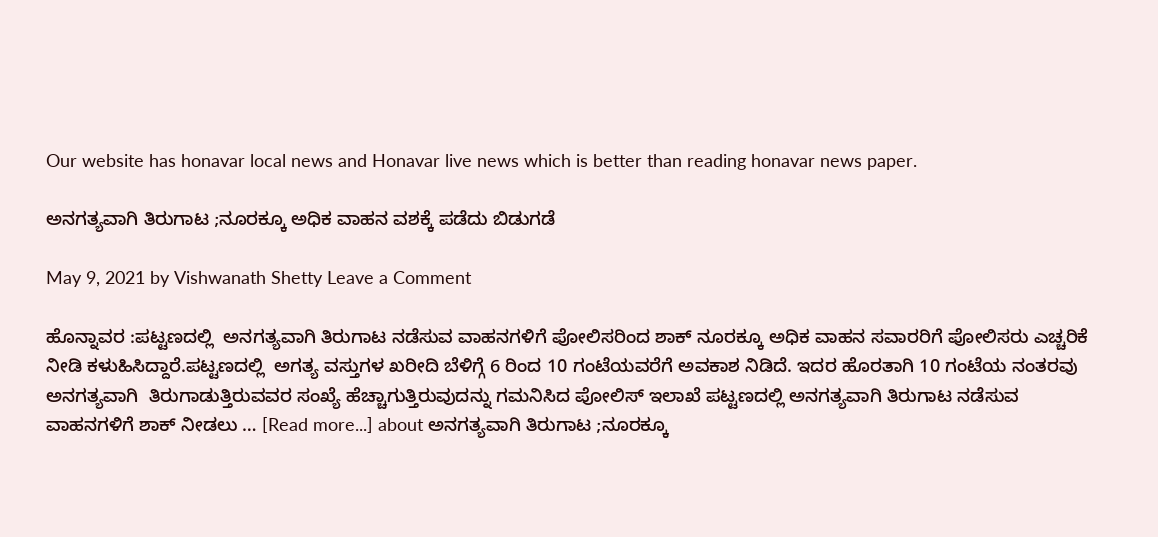Our website has honavar local news and Honavar live news which is better than reading honavar news paper.

ಅನಗತ್ಯವಾಗಿ ತಿರುಗಾಟ ;ನೂರಕ್ಕೂ ಅಧಿಕ ವಾಹನ ವಶಕ್ಕೆ ಪಡೆದು ಬಿಡುಗಡೆ

May 9, 2021 by Vishwanath Shetty Leave a Comment

ಹೊನ್ನಾವರ :ಪಟ್ಟಣದಲ್ಲಿ  ಅನಗತ್ಯವಾಗಿ ತಿರುಗಾಟ ನಡೆಸುವ ವಾಹನಗಳಿಗೆ ಪೋಲಿಸರಿಂದ ಶಾಕ್ ನೂರಕ್ಕೂ ಅಧಿಕ ವಾಹನ ಸವಾರರಿಗೆ ಪೋಲಿಸರು ಎಚ್ಚರಿಕೆ ನೀಡಿ ಕಳುಹಿಸಿದ್ದಾರೆ.ಪಟ್ಟಣದಲ್ಲಿ  ಅಗತ್ಯ ವಸ್ತುಗಳ ಖರೀದಿ ಬೆಳಿಗ್ಗೆ 6 ರಿಂದ 10 ಗಂಟೆಯವರೆಗೆ ಅವಕಾಶ ನಿಡಿದೆ. ಇದರ ಹೊರತಾಗಿ 10 ಗಂಟೆಯ ನಂತರವು ಅನಗತ್ಯವಾಗಿ  ತಿರುಗಾಡುತ್ತಿರುವವರ ಸಂಖ್ಯೆ ಹೆಚ್ಚಾಗುತ್ತಿರುವುದನ್ನು ಗಮನಿಸಿದ ಪೋಲಿಸ್ ಇಲಾಖೆ ಪಟ್ಟಣದಲ್ಲಿ ಅನಗತ್ಯವಾಗಿ ತಿರುಗಾಟ ನಡೆಸುವ ವಾಹನಗಳಿಗೆ ಶಾಕ್ ನೀಡಲು … [Read more...] about ಅನಗತ್ಯವಾಗಿ ತಿರುಗಾಟ ;ನೂರಕ್ಕೂ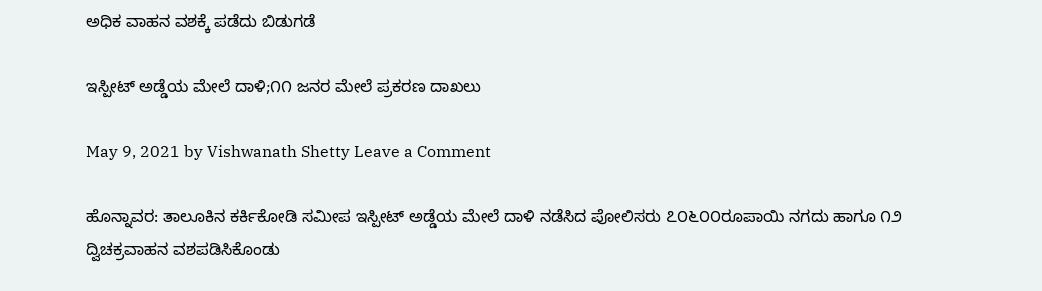ಅಧಿಕ ವಾಹನ ವಶಕ್ಕೆ ಪಡೆದು ಬಿಡುಗಡೆ

ಇಸ್ಪೀಟ್ ಅಡ್ಡೆಯ ಮೇಲೆ ದಾಳಿ;೧೧ ಜನರ ಮೇಲೆ ಪ್ರಕರಣ ದಾಖಲು

May 9, 2021 by Vishwanath Shetty Leave a Comment

ಹೊನ್ನಾವರ: ತಾಲೂಕಿನ ಕರ್ಕಿಕೋಡಿ ಸಮೀಪ ಇಸ್ಪೀಟ್ ಅಡ್ಡೆಯ ಮೇಲೆ ದಾಳಿ ನಡೆಸಿದ ಪೋಲಿಸರು ೭೦೬೦೦ರೂಪಾಯಿ ನಗದು ಹಾಗೂ ೧೨ ದ್ವಿಚಕ್ರವಾಹನ ವಶಪಡಿಸಿಕೊಂಡು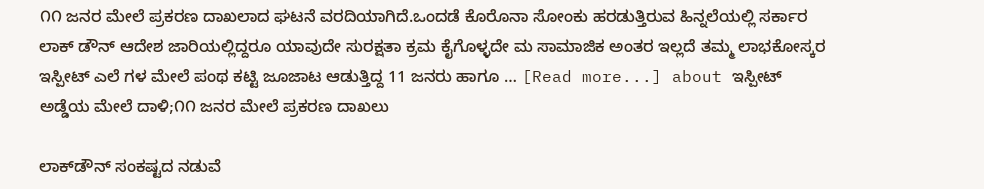೧೧ ಜನರ ಮೇಲೆ ಪ್ರಕರಣ ದಾಖಲಾದ ಘಟನೆ ವರದಿಯಾಗಿದೆ.ಒಂದಡೆ ಕೊರೊನಾ ಸೋಂಕು ಹರಡುತ್ತಿರುವ ಹಿನ್ನಲೆಯಲ್ಲಿ ಸರ್ಕಾರ ಲಾಕ್ ಡೌನ್ ಆದೇಶ ಜಾರಿಯಲ್ಲಿದ್ದರೂ ಯಾವುದೇ ಸುರಕ್ಷತಾ ಕ್ರಮ ಕೈಗೊಳ್ಳದೇ ಮ ಸಾಮಾಜಿಕ ಅಂತರ ಇಲ್ಲದೆ ತಮ್ಮ ಲಾಭಕೋಸ್ಕರ ಇಸ್ಪೀಟ್ ಎಲೆ ಗಳ ಮೇಲೆ ಪಂಥ ಕಟ್ಟಿ ಜೂಜಾಟ ಆಡುತ್ತಿದ್ದ 11 ಜನರು ಹಾಗೂ … [Read more...] about ಇಸ್ಪೀಟ್ ಅಡ್ಡೆಯ ಮೇಲೆ ದಾಳಿ;೧೧ ಜನರ ಮೇಲೆ ಪ್ರಕರಣ ದಾಖಲು

ಲಾಕ್‌ಡೌನ್ ಸಂಕಷ್ಟದ ನಡುವೆ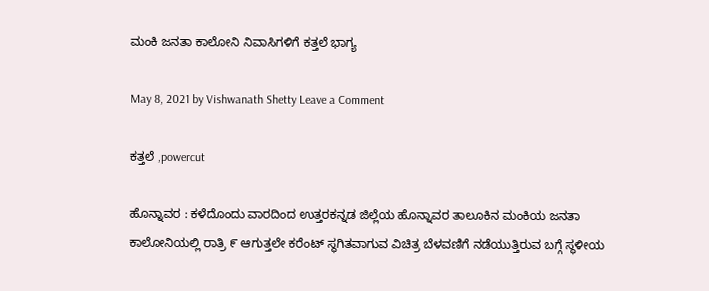ಮಂಕಿ ಜನತಾ ಕಾಲೋನಿ ನಿವಾಸಿಗಳಿಗೆ ಕತ್ತಲೆ ಭಾಗ್ಯ

May 8, 2021 by Vishwanath Shetty Leave a Comment

ಕತ್ತಲೆ ,powercut

ಹೊನ್ನಾವರ : ಕಳೆದೊಂದು ವಾರದಿಂದ ಉತ್ತರಕನ್ನಡ ಜಿಲ್ಲೆಯ ಹೊನ್ನಾವರ ತಾಲೂಕಿನ ಮಂಕಿಯ ಜನತಾ ಕಾಲೋನಿಯಲ್ಲಿ ರಾತ್ರಿ ೯ ಆಗುತ್ತಲೇ ಕರೆಂಟ್ ಸ್ಥಗಿತವಾಗುವ ವಿಚಿತ್ರ ಬೆಳವಣಿಗೆ ನಡೆಯುತ್ತಿರುವ ಬಗ್ಗೆ ಸ್ಥಳೀಯ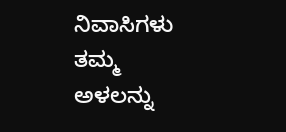ನಿವಾಸಿಗಳು ತಮ್ಮ ಅಳಲನ್ನು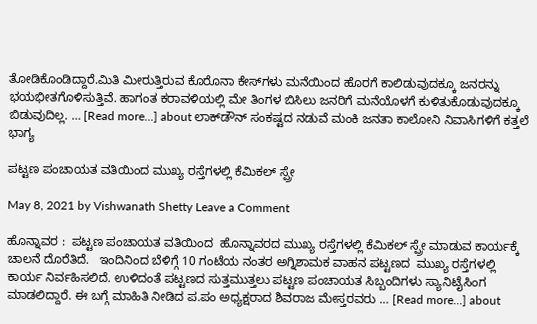ತೋಡಿಕೊಂಡಿದ್ದಾರೆ.ಮಿತಿ ಮೀರುತ್ತಿರುವ ಕೊರೊನಾ ಕೇಸ್‌ಗಳು ಮನೆಯಿಂದ ಹೊರಗೆ ಕಾಲಿಡುವುದಕ್ಕೂ ಜನರನ್ನು ಭಯಭೀತಗೊಳಿಸುತ್ತಿವೆ. ಹಾಗಂತ ಕರಾವಳಿಯಲ್ಲಿ ಮೇ ತಿಂಗಳ ಬಿಸಿಲು ಜನರಿಗೆ ಮನೆಯೊಳಗೆ ಕುಳಿತುಕೊಡುವುದಕ್ಕೂ ಬಿಡುವುದಿಲ್ಲ. … [Read more...] about ಲಾಕ್‌ಡೌನ್ ಸಂಕಷ್ಟದ ನಡುವೆ ಮಂಕಿ ಜನತಾ ಕಾಲೋನಿ ನಿವಾಸಿಗಳಿಗೆ ಕತ್ತಲೆ ಭಾಗ್ಯ

ಪಟ್ಟಣ ಪಂಚಾಯತ ವತಿಯಿಂದ ಮುಖ್ಯ ರಸ್ತೆಗಳಲ್ಲಿ ಕೆಮಿಕಲ್ ಸ್ಪ್ರೇ

May 8, 2021 by Vishwanath Shetty Leave a Comment

ಹೊನ್ನಾವರ :  ಪಟ್ಟಣ ಪಂಚಾಯತ ವತಿಯಿಂದ  ಹೊನ್ನಾವರದ ಮುಖ್ಯ ರಸ್ತೆಗಳಲ್ಲಿ ಕೆಮಿಕಲ್ ಸ್ಪ್ರೇ ಮಾಡುವ ಕಾರ್ಯಕ್ಕೆ ಚಾಲನೆ ದೊರೆತಿದೆ.   ಇಂದಿನಿಂದ ಬೆಳಿಗ್ಗೆ 10 ಗಂಟೆಯ ನಂತರ ಅಗ್ನಿಶಾಮಕ ವಾಹನ ಪಟ್ಟಣದ  ಮುಖ್ಯ ರಸ್ತೆಗಳಲ್ಲಿ ಕಾರ್ಯ ನಿರ್ವಹಿಸಲಿದೆ. ಉಳಿದಂತೆ ಪಟ್ಟಣದ ಸುತ್ತಮುತ್ತಲು ಪಟ್ಟಣ ಪಂಚಾಯತ ಸಿಬ್ಬಂದಿಗಳು ಸ್ಯಾನಿಟೈಸಿಂಗ ಮಾಡಲಿದ್ದಾರೆ. ಈ ಬಗ್ಗೆ ಮಾಹಿತಿ ನೀಡಿದ ಪ.ಪಂ ಅಧ್ಯಕ್ಷರಾದ ಶಿವರಾಜ ಮೇಸ್ತರವರು … [Read more...] about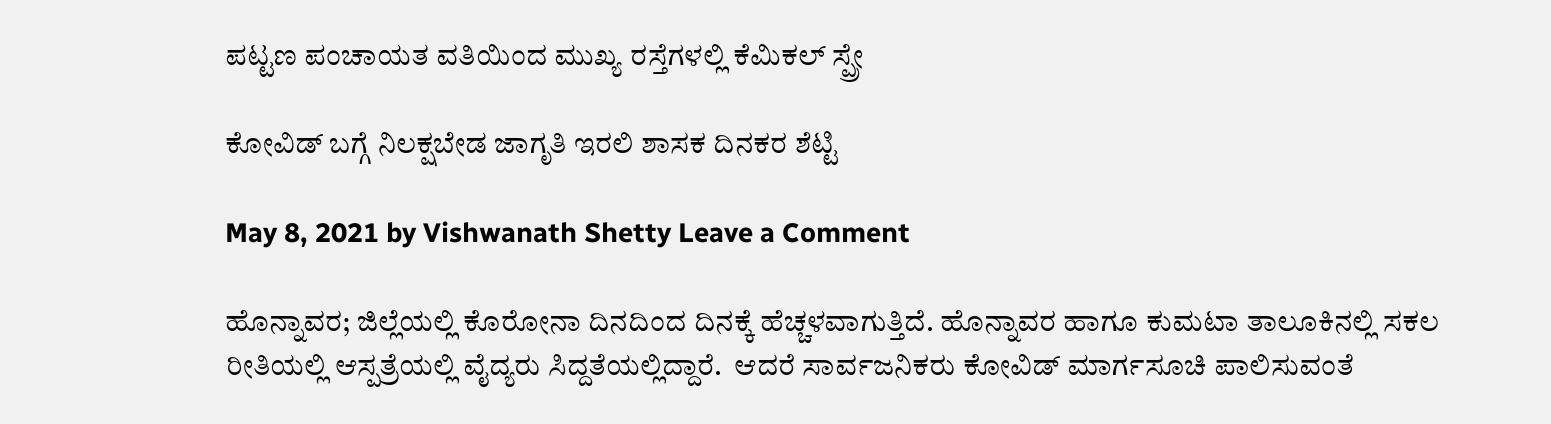ಪಟ್ಟಣ ಪಂಚಾಯತ ವತಿಯಿಂದ ಮುಖ್ಯ ರಸ್ತೆಗಳಲ್ಲಿ ಕೆಮಿಕಲ್ ಸ್ಪ್ರೇ

ಕೋವಿಡ್ ಬಗ್ಗೆ ನಿಲಕ್ಷಬೇಡ ಜಾಗೃತಿ ಇರಲಿ ಶಾಸಕ ದಿನಕರ ಶೆಟ್ಟಿ

May 8, 2021 by Vishwanath Shetty Leave a Comment

ಹೊನ್ನಾವರ; ಜಿಲ್ಲೆಯಲ್ಲಿ ಕೊರೋನಾ ದಿನದಿಂದ ದಿನಕ್ಕೆ ಹೆಚ್ಚಳವಾಗುತ್ತಿದೆ. ಹೊನ್ನಾವರ ಹಾಗೂ ಕುಮಟಾ ತಾಲೂಕಿನಲ್ಲಿ ಸಕಲ ರೀತಿಯಲ್ಲಿ ಆಸ್ಪತ್ರೆಯಲ್ಲಿ ವೈದ್ಯರು ಸಿದ್ದತೆಯಲ್ಲಿದ್ದಾರೆ.  ಆದರೆ ಸಾರ್ವಜನಿಕರು ಕೋವಿಡ್ ಮಾರ್ಗಸೂಚಿ ಪಾಲಿಸುವಂತೆ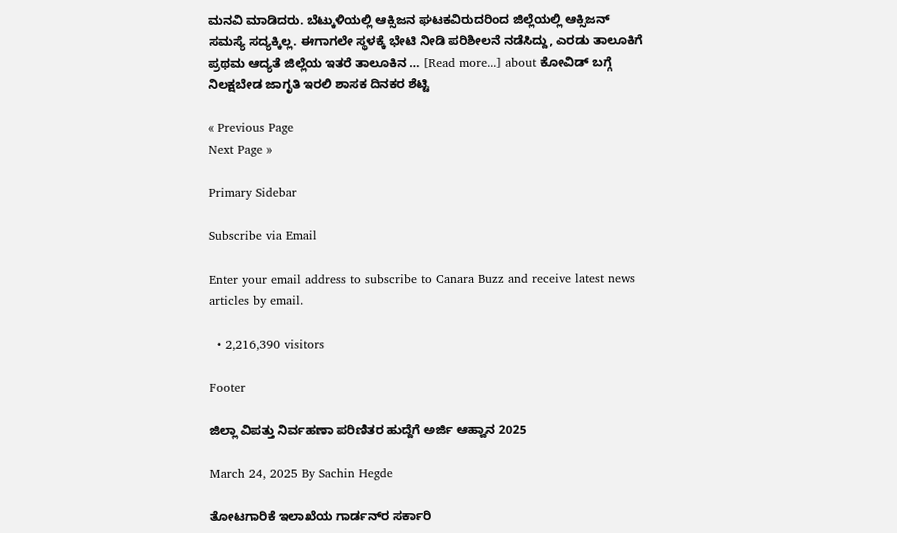ಮನವಿ ಮಾಡಿದರು. ಬೆಟ್ಕುಳಿಯಲ್ಲಿ ಆಕ್ಸಿಜನ ಘಟಕವಿರುದರಿಂದ ಜಿಲ್ಲೆಯಲ್ಲಿ ಆಕ್ಸಿಜನ್ ಸಮಸ್ಯೆ ಸದ್ಯಕ್ಕಿಲ್ಲ. ಈಗಾಗಲೇ ಸ್ಥಳಕ್ಕೆ ಭೇಟಿ ನೀಡಿ ಪರಿಶೀಲನೆ ನಡೆಸಿದ್ದು, ಎರಡು ತಾಲೂಕಿಗೆ ಪ್ರಥಮ ಆದ್ಯತೆ ಜಿಲ್ಲೆಯ ಇತರೆ ತಾಲೂಕಿನ … [Read more...] about ಕೋವಿಡ್ ಬಗ್ಗೆ ನಿಲಕ್ಷಬೇಡ ಜಾಗೃತಿ ಇರಲಿ ಶಾಸಕ ದಿನಕರ ಶೆಟ್ಟಿ

« Previous Page
Next Page »

Primary Sidebar

Subscribe via Email

Enter your email address to subscribe to Canara Buzz and receive latest news articles by email.

  • 2,216,390 visitors

Footer

ಜಿಲ್ಲಾ ವಿಪತ್ತು ನಿರ್ವಹಣಾ ಪರಿಣಿತರ ಹುದ್ದೆಗೆ ಅರ್ಜಿ ಆಹ್ವಾನ 2025

March 24, 2025 By Sachin Hegde

ತೋಟಗಾರಿಕೆ ಇಲಾಖೆಯ ಗಾರ್ಡನ್‌ರ ಸರ್ಕಾರಿ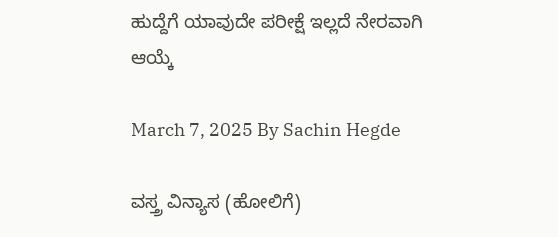ಹುದ್ದೆಗೆ ಯಾವುದೇ ಪರೀಕ್ಷೆ ಇಲ್ಲದೆ ನೇರವಾಗಿ ಆಯ್ಕೆ

March 7, 2025 By Sachin Hegde

ವಸ್ತ್ರ ವಿನ್ಯಾಸ (ಹೋಲಿಗೆ)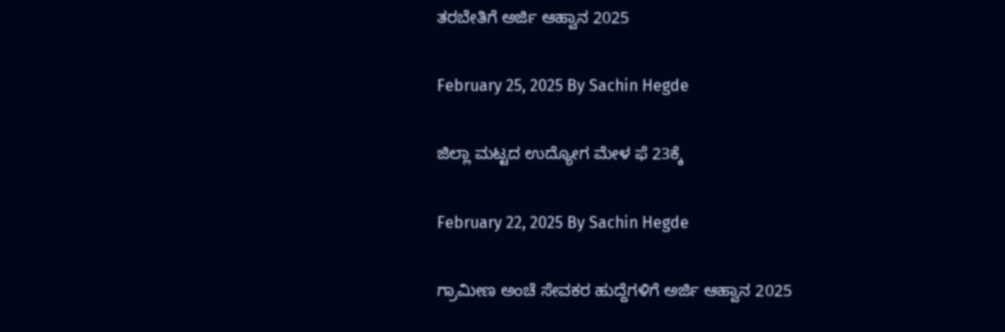ತರಬೇತಿಗೆ ಅರ್ಜಿ ಆಹ್ವಾನ 2025

February 25, 2025 By Sachin Hegde

ಜಿಲ್ಲಾ ಮಟ್ಟದ ಉದ್ಯೋಗ ಮೇಳ ಫೆ 23ಕ್ಕೆ

February 22, 2025 By Sachin Hegde

ಗ್ರಾಮೀಣ ಅಂಚೆ ಸೇವಕರ ಹುದ್ದೆಗಳಿಗೆ ಅರ್ಜಿ ಆಹ್ವಾನ 2025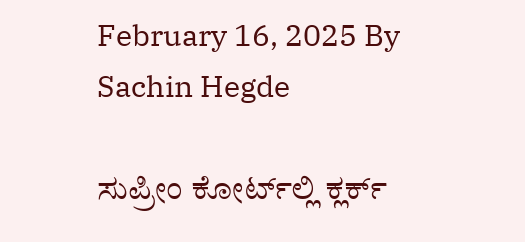February 16, 2025 By Sachin Hegde

ಸುಪ್ರೀಂ ಕೋರ್ಟ್‌ಲ್ಲಿ ಕ್ಲರ್ಕ್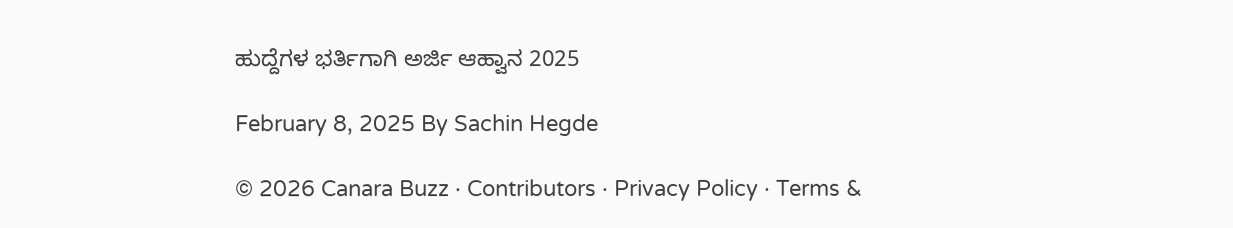ಹುದ್ದೆಗಳ ಭರ್ತಿಗಾಗಿ ಅರ್ಜಿ ಆಹ್ವಾನ 2025

February 8, 2025 By Sachin Hegde

© 2026 Canara Buzz · Contributors · Privacy Policy · Terms &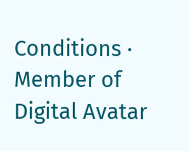Conditions · Member of Digital Avatar